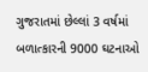ગુજરાતમાં છેલ્લાં 3 વર્ષમાં બળાત્કારની 9000 ઘટનાઓ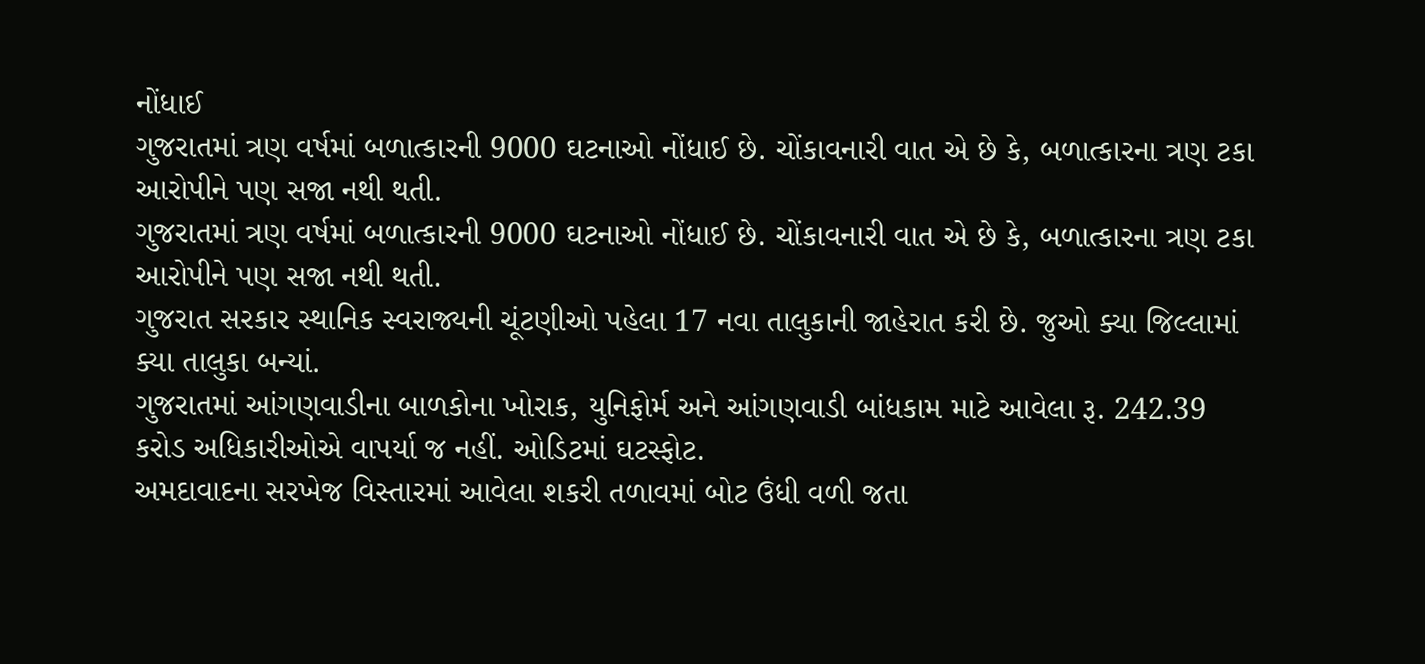નોંધાઈ
ગુજરાતમાં ત્રણ વર્ષમાં બળાત્કારની 9000 ઘટનાઓ નોંધાઈ છે. ચોંકાવનારી વાત એ છે કે, બળાત્કારના ત્રણ ટકા આરોપીને પણ સજા નથી થતી.
ગુજરાતમાં ત્રણ વર્ષમાં બળાત્કારની 9000 ઘટનાઓ નોંધાઈ છે. ચોંકાવનારી વાત એ છે કે, બળાત્કારના ત્રણ ટકા આરોપીને પણ સજા નથી થતી.
ગુજરાત સરકાર સ્થાનિક સ્વરાજ્યની ચૂંટણીઓ પહેલા 17 નવા તાલુકાની જાહેરાત કરી છે. જુઓ ક્યા જિલ્લામાં ક્યા તાલુકા બન્યાં.
ગુજરાતમાં આંગણવાડીના બાળકોના ખોરાક, યુનિફોર્મ અને આંગણવાડી બાંધકામ માટે આવેલા રૂ. 242.39 કરોડ અધિકારીઓએ વાપર્યા જ નહીં. ઓડિટમાં ઘટસ્ફોટ.
અમદાવાદના સરખેજ વિસ્તારમાં આવેલા શકરી તળાવમાં બોટ ઉંધી વળી જતા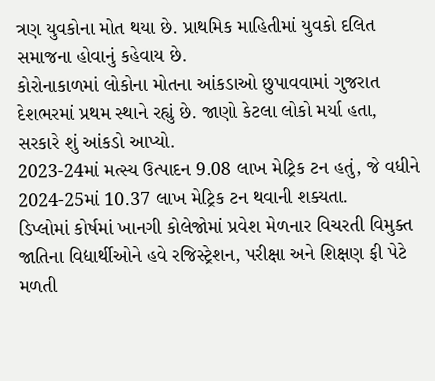ત્રણ યુવકોના મોત થયા છે. પ્રાથમિક માહિતીમાં યુવકો દલિત સમાજના હોવાનું કહેવાય છે.
કોરોનાકાળમાં લોકોના મોતના આંકડાઓ છુપાવવામાં ગુજરાત દેશભરમાં પ્રથમ સ્થાને રહ્યું છે. જાણો કેટલા લોકો મર્યા હતા, સરકારે શું આંકડો આપ્યો.
2023-24માં મત્સ્ય ઉત્પાદન 9.08 લાખ મેટ્રિક ટન હતું, જે વધીને 2024-25માં 10.37 લાખ મેટ્રિક ટન થવાની શક્યતા.
ડિપ્લોમાં કોર્ષમાં ખાનગી કોલેજોમાં પ્રવેશ મેળનાર વિચરતી વિમુક્ત જાતિના વિદ્યાર્થીઓને હવે રજિસ્ટ્રેશન, પરીક્ષા અને શિક્ષણ ફી પેટે મળતી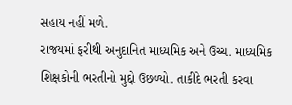સહાય નહીં મળે.
રાજયમાં ફરીથી અનુદાનિત માધ્યમિક અને ઉચ્ચ. માધ્યમિક શિક્ષકોની ભરતીનો મુદ્દો ઉછળ્યો. તાકીદે ભરતી કરવા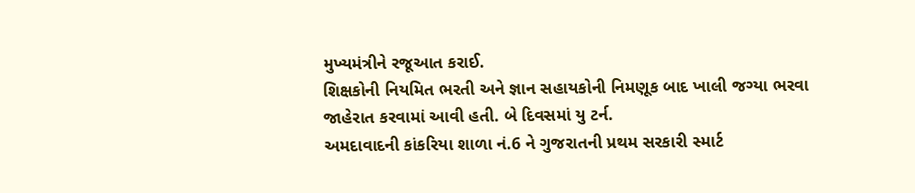મુખ્યમંત્રીને રજૂઆત કરાઈ.
શિક્ષકોની નિયમિત ભરતી અને જ્ઞાન સહાયકોની નિમણૂક બાદ ખાલી જગ્યા ભરવા જાહેરાત કરવામાં આવી હતી. બે દિવસમાં યુ ટર્ન.
અમદાવાદની કાંકરિયા શાળા નં.6 ને ગુજરાતની પ્રથમ સરકારી સ્માર્ટ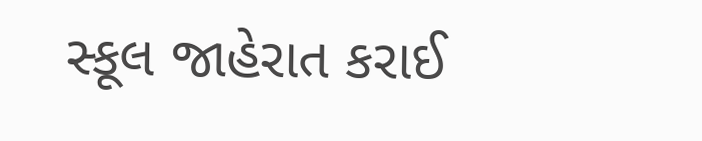સ્કૂલ જાહેરાત કરાઈ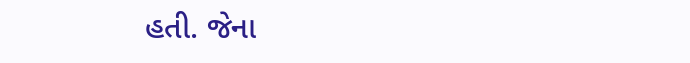હતી. જેના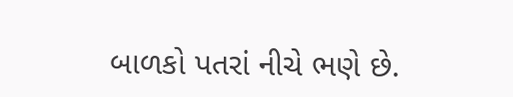બાળકો પતરાં નીચે ભણે છે.